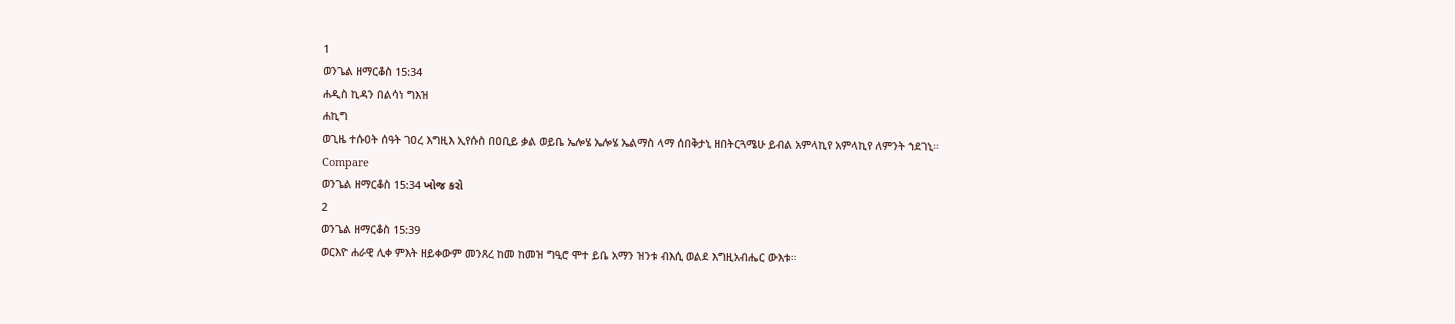1
ወንጌል ዘማርቆስ 15:34
ሐዲስ ኪዳን በልሳነ ግእዝ
ሐኪግ
ወጊዜ ተሱዐት ሰዓት ገዐረ እግዚእ ኢየሱስ በዐቢይ ቃል ወይቤ ኤሎሄ ኤሎሄ ኤልማስ ላማ ሰበቅታኒ ዘበትርጓሜሁ ይብል አምላኪየ አምላኪየ ለምንት ኀደገኒ።
Compare
ወንጌል ዘማርቆስ 15:34 ખોજ કરો
2
ወንጌል ዘማርቆስ 15:39
ወርእዮ ሐራዊ ሊቀ ምእት ዘይቀውም መንጸረ ከመ ከመዝ ግዒሮ ሞተ ይቤ አማን ዝንቱ ብእሲ ወልደ እግዚአብሔር ውእቱ።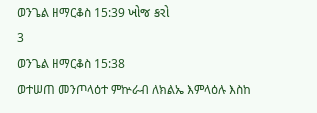ወንጌል ዘማርቆስ 15:39 ખોજ કરો
3
ወንጌል ዘማርቆስ 15:38
ወተሠጠ መንጦላዕተ ምኵራብ ለክልኤ እምላዕሉ እስከ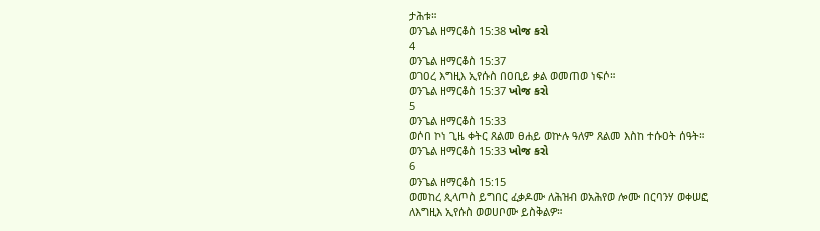ታሕቱ።
ወንጌል ዘማርቆስ 15:38 ખોજ કરો
4
ወንጌል ዘማርቆስ 15:37
ወገዐረ እግዚእ ኢየሱስ በዐቢይ ቃል ወመጠወ ነፍሶ።
ወንጌል ዘማርቆስ 15:37 ખોજ કરો
5
ወንጌል ዘማርቆስ 15:33
ወሶበ ኮነ ጊዜ ቀትር ጸልመ ፀሐይ ወኵሉ ዓለም ጸልመ እስከ ተሱዐት ሰዓት።
ወንጌል ዘማርቆስ 15:33 ખોજ કરો
6
ወንጌል ዘማርቆስ 15:15
ወመከረ ጲላጦስ ይግበር ፈቃዶሙ ለሕዝብ ወአሕየወ ሎሙ በርባንሃ ወቀሠፎ ለእግዚእ ኢየሱስ ወወሀቦሙ ይስቅልዎ።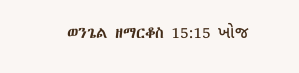ወንጌል ዘማርቆስ 15:15 ખોજ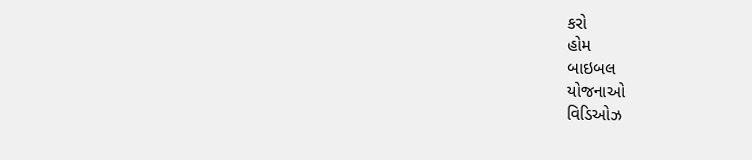કરો
હોમ
બાઇબલ
યોજનાઓ
વિડિઓઝ